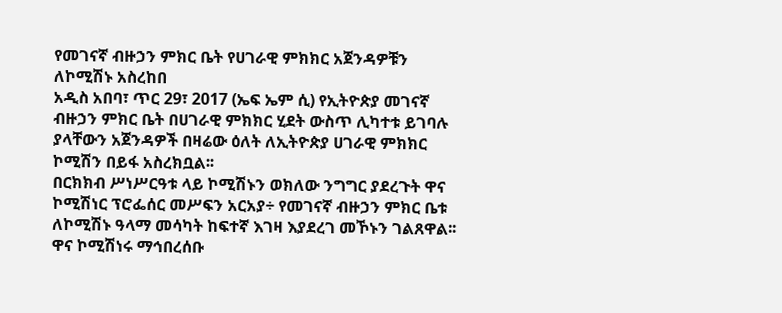የመገናኛ ብዙኃን ምክር ቤት የሀገራዊ ምክክር አጀንዳዎቹን ለኮሚሽኑ አስረከበ
አዲስ አበባ፣ ጥር 29፣ 2017 (ኤፍ ኤም ሲ) የኢትዮጵያ መገናኛ ብዙኃን ምክር ቤት በሀገራዊ ምክክር ሂደት ውስጥ ሊካተቱ ይገባሉ ያላቸውን አጀንዳዎች በዛሬው ዕለት ለኢትዮጵያ ሀገራዊ ምክክር ኮሚሽን በይፋ አስረክቧል፡፡
በርክክብ ሥነሥርዓቱ ላይ ኮሚሽኑን ወክለው ንግግር ያደረጉት ዋና ኮሚሽነር ፕሮፌሰር መሥፍን አርአያ÷ የመገናኛ ብዙኃን ምክር ቤቱ ለኮሚሽኑ ዓላማ መሳካት ከፍተኛ እገዛ እያደረገ መኾኑን ገልጸዋል፡፡
ዋና ኮሚሽነሩ ማኅበረሰቡ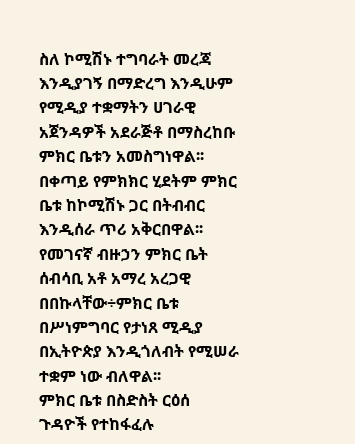ስለ ኮሚሽኑ ተግባራት መረጃ እንዲያገኝ በማድረግ እንዲሁም የሚዲያ ተቋማትን ሀገራዊ አጀንዳዎች አደራጅቶ በማስረከቡ ምክር ቤቱን አመስግነዋል፡፡
በቀጣይ የምክክር ሂደትም ምክር ቤቱ ከኮሚሽኑ ጋር በትብብር እንዲሰራ ጥሪ አቅርበዋል፡፡
የመገናኛ ብዙኃን ምክር ቤት ሰብሳቢ አቶ አማረ አረጋዊ በበኩላቸው÷ምክር ቤቱ በሥነምግባር የታነጸ ሚዲያ በኢትዮጵያ እንዲጎለብት የሚሠራ ተቋም ነው ብለዋል፡፡
ምክር ቤቱ በስድስት ርዕሰ ጉዳዮች የተከፋፈሉ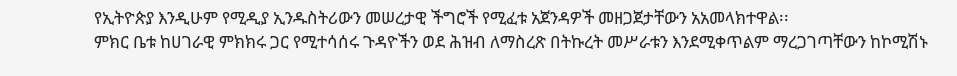የኢትዮጵያ እንዲሁም የሚዲያ ኢንዱስትሪውን መሠረታዊ ችግሮች የሚፈቱ አጀንዳዎች መዘጋጀታቸውን አአመላክተዋል፡፡
ምክር ቤቱ ከሀገራዊ ምክክሩ ጋር የሚተሳሰሩ ጉዳዮችን ወደ ሕዝብ ለማስረጽ በትኩረት መሥራቱን እንደሚቀጥልም ማረጋገጣቸውን ከኮሚሽኑ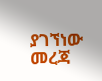ያገኘነው መረጃ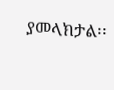ያመላክታል፡፡